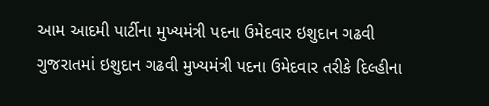આમ આદમી પાર્ટીના મુખ્યમંત્રી પદના ઉમેદવાર ઇશુદાન ગઢવી
ગુજરાતમાં ઇશુદાન ગઢવી મુખ્યમંત્રી પદના ઉમેદવાર તરીકે દિલ્હીના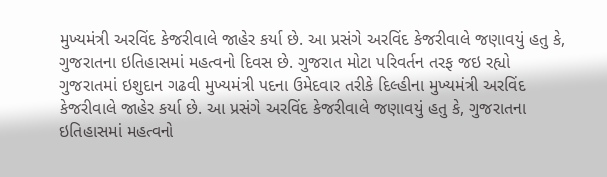મુખ્યમંત્રી અરવિંદ કેજરીવાલે જાહેર કર્યા છે. આ પ્રસંગે અરવિંદ કેજરીવાલે જણાવયું હતુ કે, ગુજરાતના ઇતિહાસમાં મહત્વનો દિવસ છે. ગુજરાત મોટા પરિવર્તન તરફ જઇ રહ્યો
ગુજરાતમાં ઇશુદાન ગઢવી મુખ્યમંત્રી પદના ઉમેદવાર તરીકે દિલ્હીના મુખ્યમંત્રી અરવિંદ કેજરીવાલે જાહેર કર્યા છે. આ પ્રસંગે અરવિંદ કેજરીવાલે જણાવયું હતુ કે, ગુજરાતના ઇતિહાસમાં મહત્વનો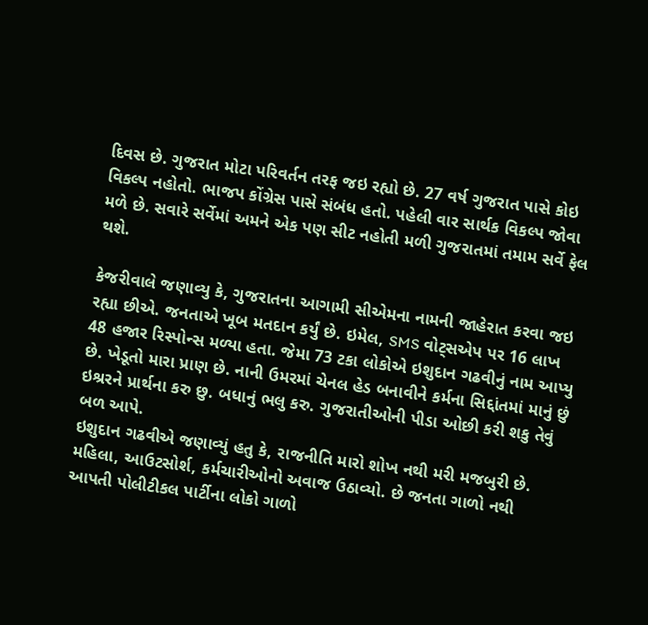દિવસ છે. ગુજરાત મોટા પરિવર્તન તરફ જઇ રહ્યો છે. 27 વર્ષ ગુજરાત પાસે કોઇ વિકલ્પ નહોતો. ભાજપ કોંગ્રેસ પાસે સંબંધ હતો. પહેલી વાર સાર્થક વિકલ્પ જોવા મળે છે. સવારે સર્વેમાં અમને એક પણ સીટ નહોતી મળી ગુજરાતમાં તમામ સર્વે ફેલ થશે.

કેજરીવાલે જણાવ્યુ કે, ગુજરાતના આગામી સીએમના નામની જાહેરાત કરવા જઇ રહ્યા છીએ. જનતાએ ખૂબ મતદાન કર્યું છે. ઇમેલ, SMS વોટ્સએપ પર 16 લાખ 48 હજાર રિસ્પોન્સ મળ્યા હતા. જેમા 73 ટકા લોકોએ ઇશુદાન ગઢવીનું નામ આપ્યુ છે. ખેડૂતો મારા પ્રાણ છે. નાની ઉમરમાં ચેનલ હેડ બનાવીને કર્મના સિદ્દાંતમાં માનું છું ઇશ્રરને પ્રાર્થના કરુ છુ. બધાનું ભલુ કરુ. ગુજરાતીઓની પીડા ઓછી કરી શકુ તેવું બળ આપે.
ઇશુદાન ગઢવીએ જણાવ્યું હતુ કે, રાજનીતિ મારો શોખ નથી મરી મજબુરી છે. મહિલા, આઉટસોર્શ, કર્મચારીઓનો અવાજ ઉઠાવ્યો. છે જનતા ગાળો નથી આપતી પોલીટીકલ પાર્ટીના લોકો ગાળો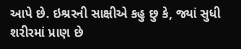આપે છે. ઇશ્રરની સાક્ષીએ કહુ છુ કે, જ્યાં સુધી શરીરમાં પ્રાણ છે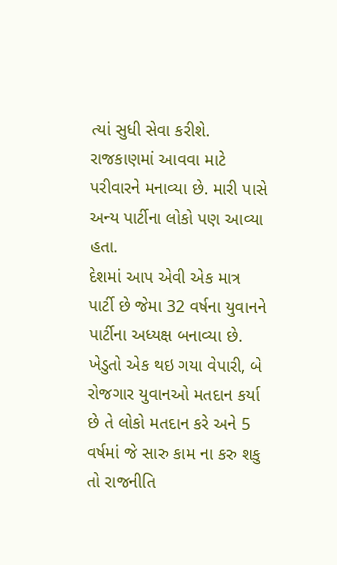ત્યાં સુધી સેવા કરીશે. રાજકાણમાં આવવા માટે પરીવારને મનાવ્યા છે. મારી પાસે અન્ય પાર્ટીના લોકો પણ આવ્યા હતા.
દેશમાં આપ એવી એક માત્ર પાર્ટી છે જેમા 32 વર્ષના યુવાનને પાર્ટીના અધ્યક્ષ બનાવ્યા છે. ખેડુતો એક થઇ ગયા વેપારી, બે રોજગાર યુવાનઓ મતદાન કર્યા છે તે લોકો મતદાન કરે અને 5 વર્ષમાં જે સારુ કામ ના કરુ શકુ તો રાજનીતિ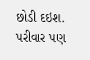છોડી દઇશ. પરીવાર પણ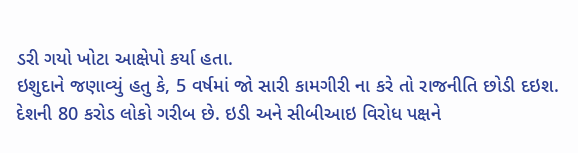ડરી ગયો ખોટા આક્ષેપો કર્યા હતા.
ઇશુદાને જણાવ્યું હતુ કે, 5 વર્ષમાં જો સારી કામગીરી ના કરે તો રાજનીતિ છોડી દઇશ. દેશની 80 કરોડ લોકો ગરીબ છે. ઇડી અને સીબીઆઇ વિરોધ પક્ષને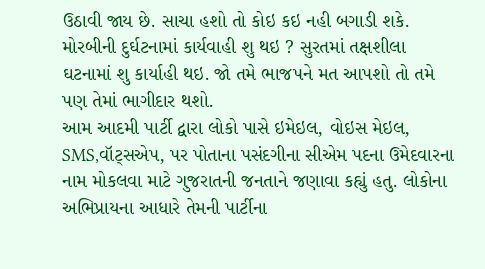ઉઠાવી જાય છે. સાચા હશો તો કોઇ કઇ નહી બગાડી શકે.
મોરબીની દુર્ઘટનામાં કાર્યવાહી શુ થઇ ? સુરતમાં તક્ષશીલા ઘટનામાં શુ કાર્યાહી થઇ. જો તમે ભાજપને મત આપશો તો તમે પણ તેમાં ભાગીદાર થશો.
આમ આદમી પાર્ટી દ્વારા લોકો પાસે ઇમેઇલ, વોઇસ મેઇલ, SMS,વૉટ્સએપ, પર પોતાના પસંદગીના સીએમ પદના ઉમેદવારના નામ મોકલવા માટે ગુજરાતની જનતાને જણાવા કહ્યું હતુ. લોકોના અભિપ્રાયના આધારે તેમની પાર્ટીના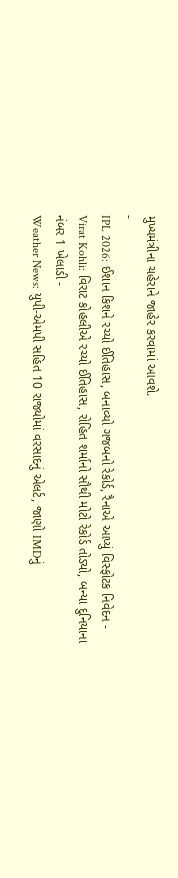મુખ્યમંત્રીના ચહેરાને જાહેર કરવામાં આવશે.
-
IPL 2026: ઈશાન કિશને રચ્યો ઈતિહાસ, બનાવ્યો ગજબનો રેકોર્ડ, રૈનાએ આપ્યું વિસ્ફોટક નિવેદન -
Virat Kohli: વિરાટ કોહલીએ રચ્યો ઈતિહાસ, રોહિત શર્માનો સૌથી મોટો રેકોર્ડ તોડ્યો, બન્યા દુનિયાના નંબર 1 ખેલાડી -
Weather News: યુપી-એમપી સહિત 10 રાજ્યોમાં વરસાદનું એલર્ટ, જાણો IMDનું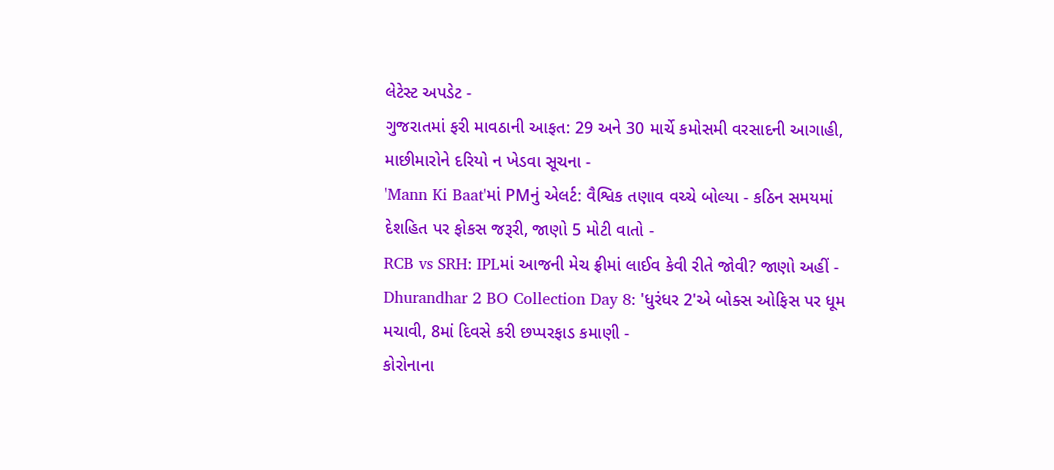લેટેસ્ટ અપડેટ -
ગુજરાતમાં ફરી માવઠાની આફત: 29 અને 30 માર્ચે કમોસમી વરસાદની આગાહી, માછીમારોને દરિયો ન ખેડવા સૂચના -
'Mann Ki Baat'માં PMનું એલર્ટ: વૈશ્વિક તણાવ વચ્ચે બોલ્યા - કઠિન સમયમાં દેશહિત પર ફોકસ જરૂરી, જાણો 5 મોટી વાતો -
RCB vs SRH: IPLમાં આજની મેચ ફ્રીમાં લાઈવ કેવી રીતે જોવી? જાણો અહીં -
Dhurandhar 2 BO Collection Day 8: 'ધુરંધર 2'એ બોક્સ ઓફિસ પર ધૂમ મચાવી, 8માં દિવસે કરી છપ્પરફાડ કમાણી -
કોરોનાના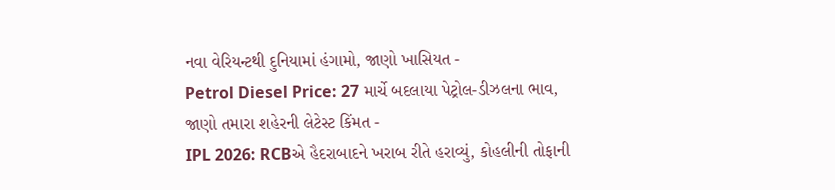નવા વેરિયન્ટથી દુનિયામાં હંગામો, જાણો ખાસિયત -
Petrol Diesel Price: 27 માર્ચે બદલાયા પેટ્રોલ-ડીઝલના ભાવ, જાણો તમારા શહેરની લેટેસ્ટ કિંમત -
IPL 2026: RCBએ હૈદરાબાદને ખરાબ રીતે હરાવ્યું, કોહલીની તોફાની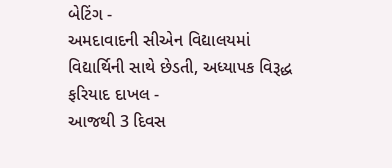બેટિંગ -
અમદાવાદની સીએન વિદ્યાલયમાં વિદ્યાર્થિની સાથે છેડતી, અધ્યાપક વિરૂદ્ધ ફરિયાદ દાખલ -
આજથી 3 દિવસ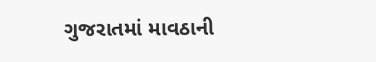ગુજરાતમાં માવઠાની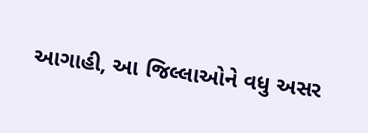આગાહી, આ જિલ્લાઓને વધુ અસર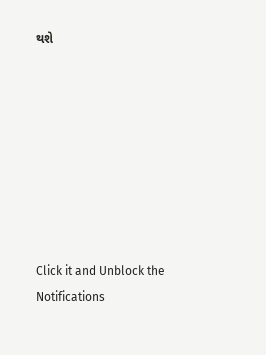થશે








Click it and Unblock the Notifications